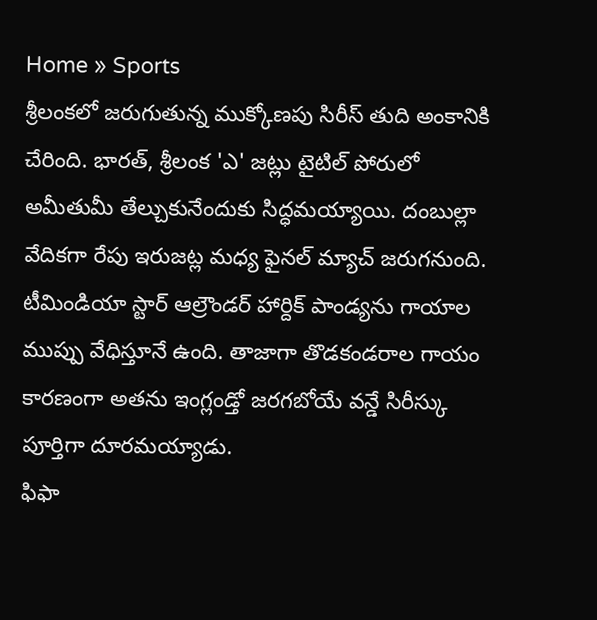Home » Sports
శ్రీలంకలో జరుగుతున్న ముక్కోణపు సిరీస్ తుది అంకానికి చేరింది. భారత్, శ్రీలంక 'ఎ' జట్లు టైటిల్ పోరులో అమీతుమీ తేల్చుకునేందుకు సిద్ధమయ్యాయి. దంబుల్లా వేదికగా రేపు ఇరుజట్ల మధ్య ఫైనల్ మ్యాచ్ జరుగనుంది.
టీమిండియా స్టార్ ఆల్రౌండర్ హార్దిక్ పాండ్యను గాయాల ముప్పు వేధిస్తూనే ఉంది. తాజాగా తొడకండరాల గాయం కారణంగా అతను ఇంగ్లండ్తో జరగబోయే వన్డే సిరీస్కు పూర్తిగా దూరమయ్యాడు.
ఫిఫా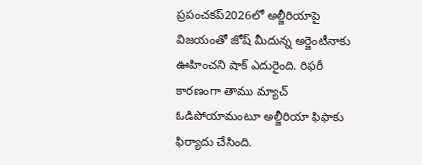ప్రపంచకప్2026లో అల్జీరియాపై విజయంతో జోష్ మీదున్న అర్జెంటీనాకు ఊహించని షాక్ ఎదురైంది. రిఫరీ కారణంగా తాము మ్యాచ్ ఓడిపోయామంటూ అల్జీరియా ఫిఫాకు ఫిర్యాదు చేసింది.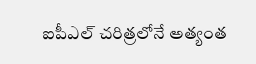ఐపీఎల్ చరిత్రలోనే అత్యంత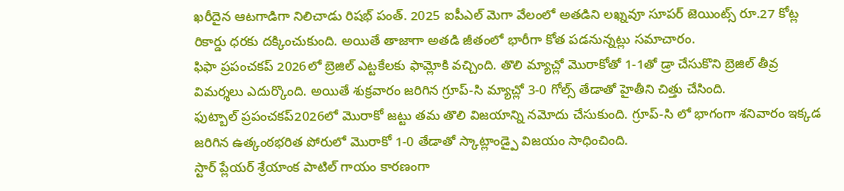ఖరీదైన ఆటగాడిగా నిలిచాడు రిషభ్ పంత్. 2025 ఐపీఎల్ మెగా వేలంలో అతడిని లఖ్నవూ సూపర్ జెయింట్స్ రూ.27 కోట్ల రికార్డు ధరకు దక్కించుకుంది. అయితే తాజాగా అతడి జీతంలో భారీగా కోత పడనున్నట్లు సమాచారం.
ఫిఫా ప్రపంచకప్ 2026లో బ్రెజిల్ ఎట్టకేలకు ఫామ్లోకి వచ్చింది. తొలి మ్యాచ్లో మొరాకోతో 1-1తో డ్రా చేసుకొని బ్రెజిల్ తీవ్ర విమర్శలు ఎదుర్కొంది. అయితే శుక్రవారం జరిగిన గ్రూప్-సి మ్యాచ్లో 3-0 గోల్స్ తేడాతో హైతీని చిత్తు చేసింది.
ఫుట్బాల్ ప్రపంచకప్2026లో మొరాకో జట్టు తమ తొలి విజయాన్ని నమోదు చేసుకుంది. గ్రూప్-సి లో భాగంగా శనివారం ఇక్కడ జరిగిన ఉత్కంఠభరిత పోరులో మొరాకో 1-0 తేడాతో స్కాట్లాండ్పై విజయం సాధించింది.
స్టార్ ప్లేయర్ శ్రేయాంక పాటిల్ గాయం కారణంగా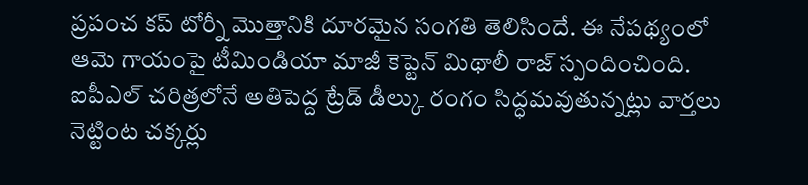ప్రపంచ కప్ టోర్నీ మొత్తానికి దూరమైన సంగతి తెలిసిందే. ఈ నేపథ్యంలో ఆమె గాయంపై టీమిండియా మాజీ కెప్టెన్ మిథాలీ రాజ్ స్పందించింది.
ఐపీఎల్ చరిత్రలోనే అతిపెద్ద ట్రేడ్ డీల్కు రంగం సిద్ధమవుతున్నట్లు వార్తలు నెట్టింట చక్కర్లు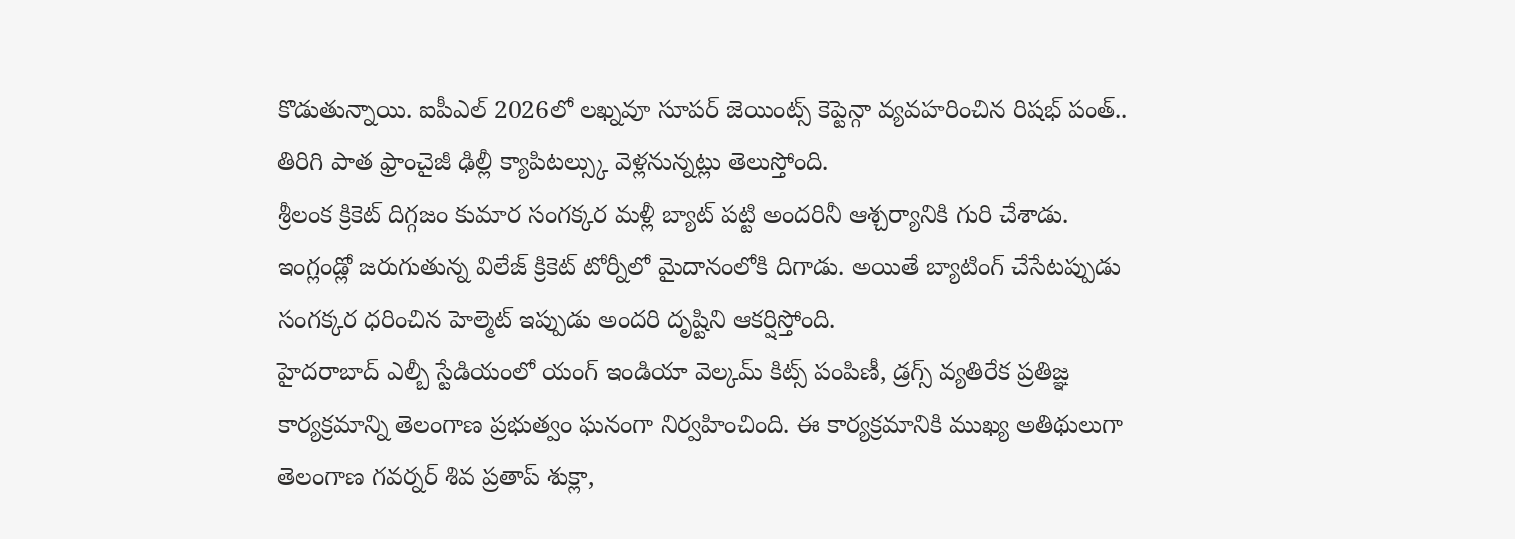కొడుతున్నాయి. ఐపీఎల్ 2026లో లఖ్నవూ సూపర్ జెయింట్స్ కెప్టెన్గా వ్యవహరించిన రిషభ్ పంత్.. తిరిగి పాత ఫ్రాంచైజీ ఢిల్లీ క్యాపిటల్స్కు వెళ్లనున్నట్లు తెలుస్తోంది.
శ్రీలంక క్రికెట్ దిగ్గజం కుమార సంగక్కర మళ్లీ బ్యాట్ పట్టి అందరినీ ఆశ్చర్యానికి గురి చేశాడు. ఇంగ్లండ్లో జరుగుతున్న విలేజ్ క్రికెట్ టోర్నీలో మైదానంలోకి దిగాడు. అయితే బ్యాటింగ్ చేసేటప్పుడు సంగక్కర ధరించిన హెల్మెట్ ఇప్పుడు అందరి దృష్టిని ఆకర్షిస్తోంది.
హైదరాబాద్ ఎల్బీ స్టేడియంలో యంగ్ ఇండియా వెల్కమ్ కిట్స్ పంపిణీ, డ్రగ్స్ వ్యతిరేక ప్రతిజ్ఞ కార్యక్రమాన్ని తెలంగాణ ప్రభుత్వం ఘనంగా నిర్వహించింది. ఈ కార్యక్రమానికి ముఖ్య అతిథులుగా తెలంగాణ గవర్నర్ శివ ప్రతాప్ శుక్లా,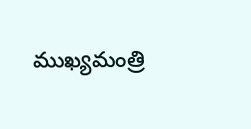ముఖ్యమంత్రి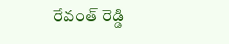రేవంత్ రెడ్డి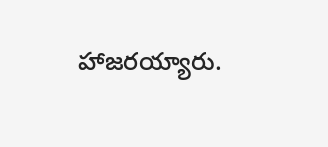హాజరయ్యారు.